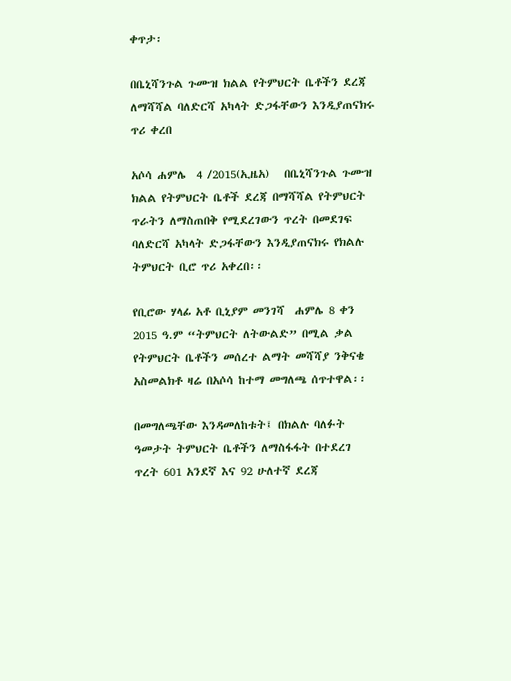ቀጥታ፡

በቤኒሻንጉል ጉሙዝ ክልል የትምህርት ቤቶችን ደረጃ ለማሻሻል ባለድርሻ አካላት ድጋፋቸውን እንዲያጠናክሩ ጥሪ ቀረበ

አሶሳ ሐምሌ  4 /2015(ኢዜአ)   በቤኒሻንጉል ጉሙዝ ክልል የትምህርት ቤቶች ደረጃ በማሻሻል የትምህርት ጥራትን ለማስጠበቅ የሚደረገውን ጥረት በመደገፍ ባለድርሻ አካላት ድጋፋቸውን እንዲያጠናክሩ የክልሉ ትምህርት ቢሮ ጥሪ አቀረበ፡፡

የቢሮው ሃላፊ አቶ ቢኒያም መንገሻ  ሐምሌ 8 ቀን 2015 ዓ.ም “ትምህርት ለትውልድ” በሚል ቃል የትምህርት ቤቶችን መሰረተ ልማት መሻሻያ ንቅናቄ አስመልክቶ ዛሬ በአሶሳ ከተማ መግለጫ ሰጥተዋል፡፡

በመግለጫቸው እንዳመለከቱት፤ በክልሉ ባለፉት ዓመታት ትምህርት ቤቶችን ለማስፋፋት በተደረገ ጥረት 601 አንደኛ እና 92 ሁለተኛ ደረጃ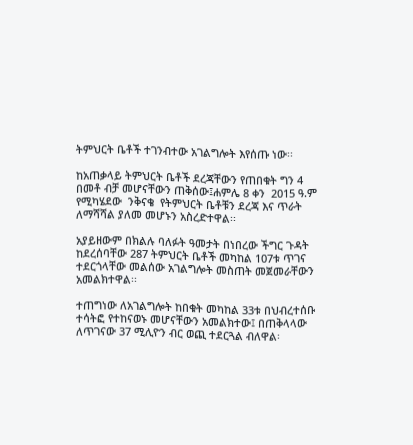ትምህርት ቤቶች ተገንብተው አገልግሎት እየሰጡ ነው፡፡

ከአጠቃላይ ትምህርት ቤቶች ደረጃቸውን የጠበቁት ግን 4 በመቶ ብቻ መሆናቸውን ጠቅሰው፤ሐምሌ 8 ቀን  2015 ዓ.ም  የሚካሄደው  ንቅናቄ  የትምህርት ቤቶቹን ደረጃ እና ጥራት ለማሻሻል ያለመ መሆኑን አስረድተዋል፡፡

አያይዘውም በክልሉ ባለፉት ዓመታት በነበረው ችግር ጉዳት ከደረሰባቸው 287 ትምህርት ቤቶች መካከል 107ቱ ጥገና ተደርጎላቸው መልሰው አገልግሎት መስጠት መጀመራቸውን አመልክተዋል፡፡

ተጠግነው ለአገልግሎት ከበቁት መካከል 33ቱ በህብረተሰቡ ተሳትፎ የተከናወኑ መሆናቸውን አመልክተው፤ በጠቅላላው ለጥገናው 37 ሚሊዮን ብር ወጪ ተደርጓል ብለዋል፡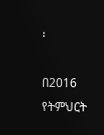፡

በ2016 የትምህርት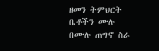ዘመን ትምህርት ቤቶችን ሙሉ በሙሉ ጠግኖ ስራ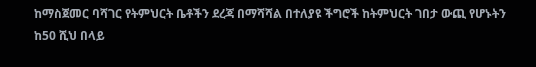ከማስጀመር ባሻገር የትምህርት ቤቶችን ደረጃ በማሻሻል በተለያዩ ችግሮች ከትምህርት ገበታ ውጪ የሆኑትን ከ50 ሺህ በላይ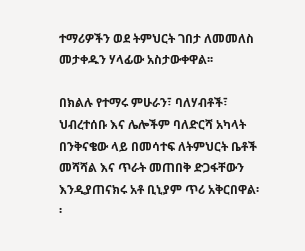ተማሪዎችን ወደ ትምህርት ገበታ ለመመለስ መታቀዱን ሃላፊው አስታውቀዋል፡፡

በክልሉ የተማሩ ምሁራን፣ ባለሃብቶች፣ ህብረተሰቡ እና ሌሎችም ባለድርሻ አካላት በንቅናቄው ላይ በመሳተፍ ለትምህርት ቤቶች መሻሻል እና ጥራት መጠበቅ ድጋፋቸውን እንዲያጠናክሩ አቶ ቢኒያም ጥሪ አቅርበዋል፡፡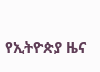የኢትዮጵያ ዜና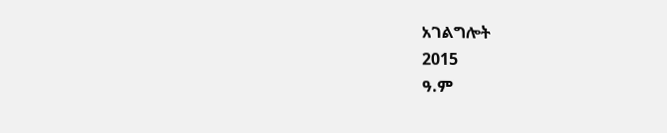አገልግሎት
2015
ዓ.ም